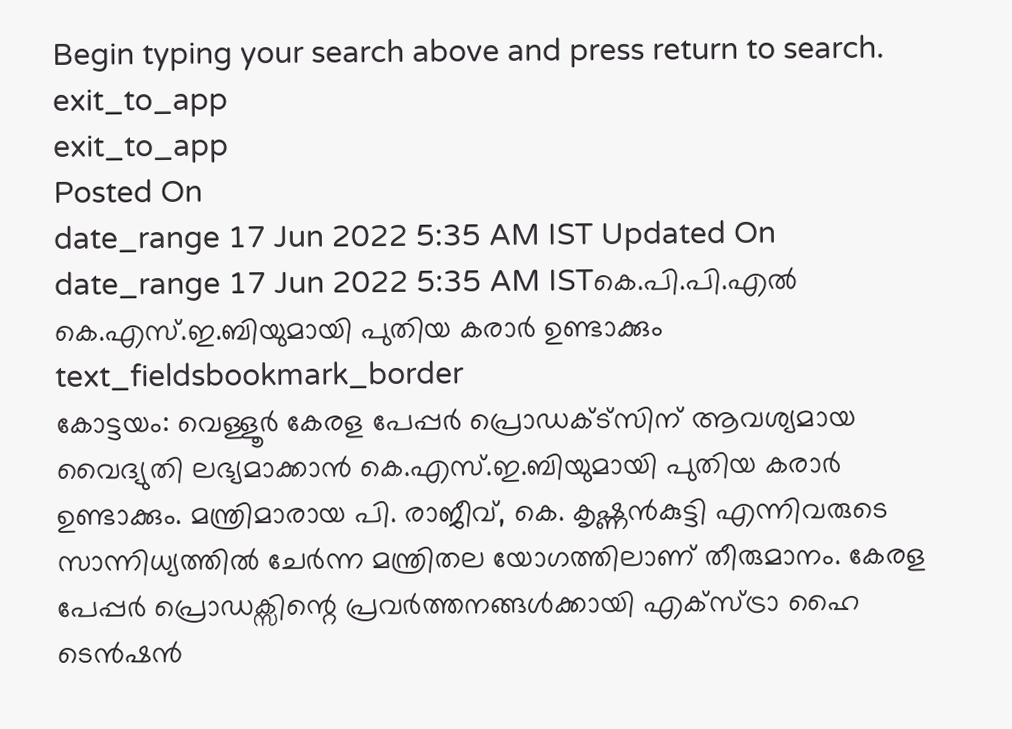Begin typing your search above and press return to search.
exit_to_app
exit_to_app
Posted On
date_range 17 Jun 2022 5:35 AM IST Updated On
date_range 17 Jun 2022 5:35 AM ISTകെ.പി.പി.എൽ കെ.എസ്.ഇ.ബിയുമായി പുതിയ കരാർ ഉണ്ടാക്കും
text_fieldsbookmark_border
കോട്ടയം: വെള്ളൂർ കേരള പേപ്പർ പ്രൊഡക്ട്സിന് ആവശ്യമായ വൈദ്യുതി ലഭ്യമാക്കാൻ കെ.എസ്.ഇ.ബിയുമായി പുതിയ കരാർ ഉണ്ടാക്കും. മന്ത്രിമാരായ പി. രാജീവ്, കെ. കൃഷ്ണൻകുട്ടി എന്നിവരുടെ സാന്നിധ്യത്തിൽ ചേർന്ന മന്ത്രിതല യോഗത്തിലാണ് തീരുമാനം. കേരള പേപ്പർ പ്രൊഡക്സിന്റെ പ്രവർത്തനങ്ങൾക്കായി എക്സ്ട്രാ ഹൈ ടെൻഷൻ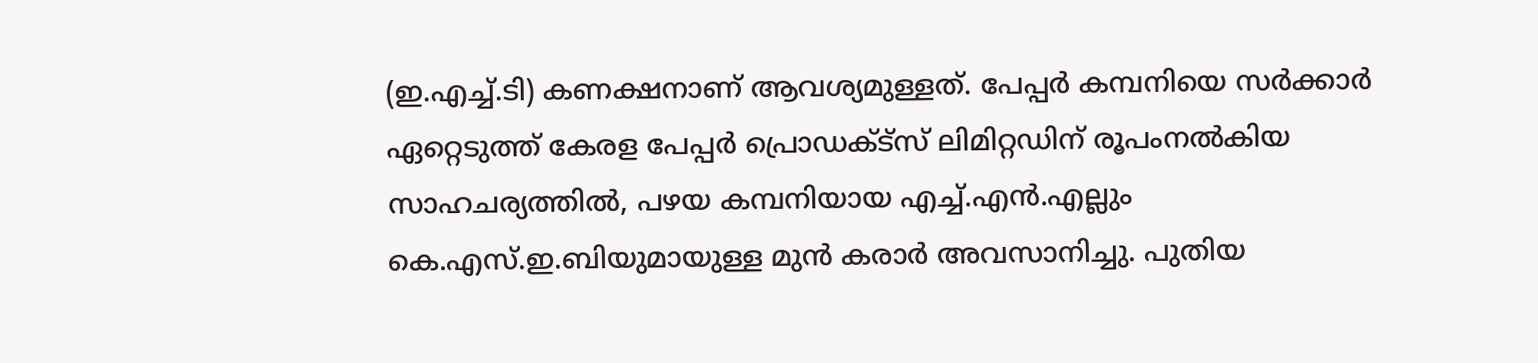(ഇ.എച്ച്.ടി) കണക്ഷനാണ് ആവശ്യമുള്ളത്. പേപ്പർ കമ്പനിയെ സർക്കാർ ഏറ്റെടുത്ത് കേരള പേപ്പർ പ്രൊഡക്ട്സ് ലിമിറ്റഡിന് രൂപംനൽകിയ സാഹചര്യത്തിൽ, പഴയ കമ്പനിയായ എച്ച്.എൻ.എല്ലും കെ.എസ്.ഇ.ബിയുമായുള്ള മുൻ കരാർ അവസാനിച്ചു. പുതിയ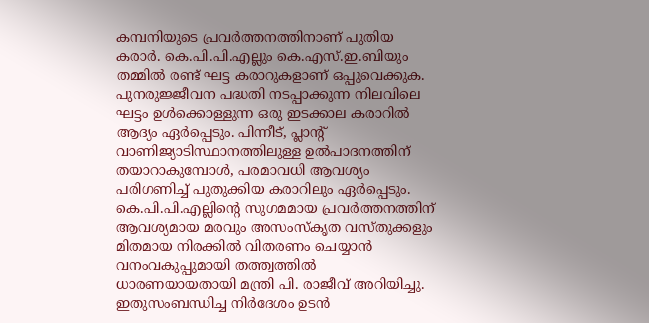കമ്പനിയുടെ പ്രവർത്തനത്തിനാണ് പുതിയ കരാർ. കെ.പി.പി.എല്ലും കെ.എസ്.ഇ.ബിയും തമ്മിൽ രണ്ട് ഘട്ട കരാറുകളാണ് ഒപ്പുവെക്കുക. പുനരുജ്ജീവന പദ്ധതി നടപ്പാക്കുന്ന നിലവിലെ ഘട്ടം ഉൾക്കൊള്ളുന്ന ഒരു ഇടക്കാല കരാറിൽ ആദ്യം ഏർപ്പെടും. പിന്നീട്, പ്ലാന്റ് വാണിജ്യാടിസ്ഥാനത്തിലുള്ള ഉൽപാദനത്തിന് തയാറാകുമ്പോൾ, പരമാവധി ആവശ്യം പരിഗണിച്ച് പുതുക്കിയ കരാറിലും ഏർപ്പെടും. കെ.പി.പി.എല്ലിന്റെ സുഗമമായ പ്രവർത്തനത്തിന് ആവശ്യമായ മരവും അസംസ്കൃത വസ്തുക്കളും മിതമായ നിരക്കിൽ വിതരണം ചെയ്യാൻ വനംവകുപ്പുമായി തത്ത്വത്തിൽ ധാരണയായതായി മന്ത്രി പി. രാജീവ് അറിയിച്ചു. ഇതുസംബന്ധിച്ച നിർദേശം ഉടൻ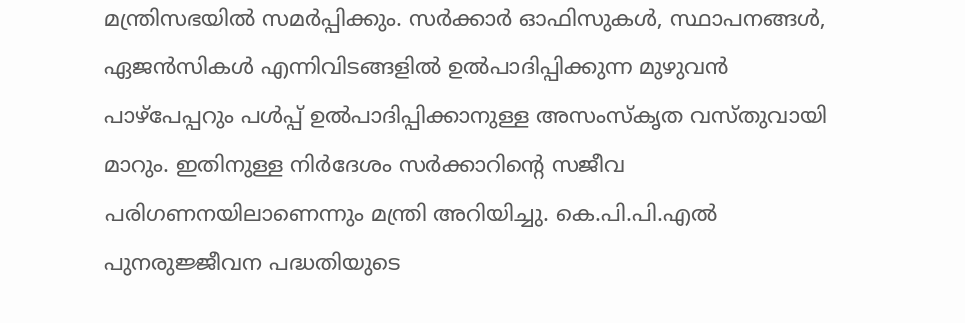മന്ത്രിസഭയിൽ സമർപ്പിക്കും. സർക്കാർ ഓഫിസുകൾ, സ്ഥാപനങ്ങൾ, ഏജൻസികൾ എന്നിവിടങ്ങളിൽ ഉൽപാദിപ്പിക്കുന്ന മുഴുവൻ പാഴ്പേപ്പറും പൾപ്പ് ഉൽപാദിപ്പിക്കാനുള്ള അസംസ്കൃത വസ്തുവായി മാറും. ഇതിനുള്ള നിർദേശം സർക്കാറിന്റെ സജീവ പരിഗണനയിലാണെന്നും മന്ത്രി അറിയിച്ചു. കെ.പി.പി.എൽ പുനരുജ്ജീവന പദ്ധതിയുടെ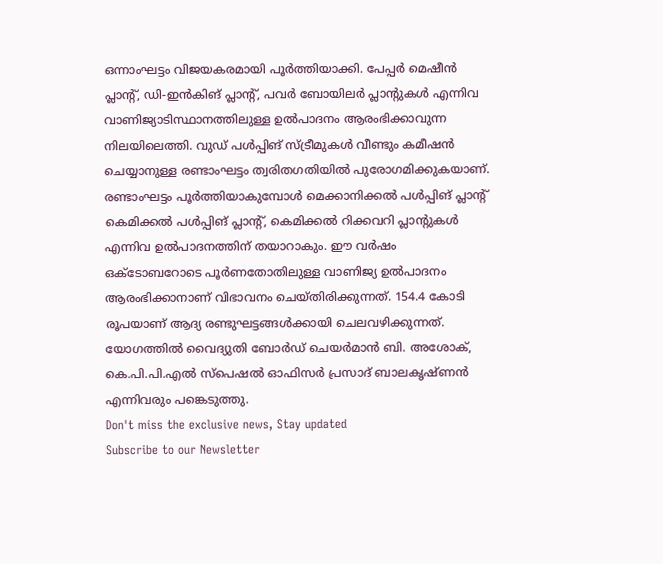ഒന്നാംഘട്ടം വിജയകരമായി പൂർത്തിയാക്കി. പേപ്പർ മെഷീൻ പ്ലാന്റ്, ഡി-ഇൻകിങ് പ്ലാന്റ്, പവർ ബോയിലർ പ്ലാന്റുകൾ എന്നിവ വാണിജ്യാടിസ്ഥാനത്തിലുള്ള ഉൽപാദനം ആരംഭിക്കാവുന്ന നിലയിലെത്തി. വുഡ് പൾപ്പിങ് സ്ട്രീമുകൾ വീണ്ടും കമീഷൻ ചെയ്യാനുള്ള രണ്ടാംഘട്ടം ത്വരിതഗതിയിൽ പുരോഗമിക്കുകയാണ്. രണ്ടാംഘട്ടം പൂർത്തിയാകുമ്പോൾ മെക്കാനിക്കൽ പൾപ്പിങ് പ്ലാന്റ് കെമിക്കൽ പൾപ്പിങ് പ്ലാന്റ്, കെമിക്കൽ റിക്കവറി പ്ലാന്റുകൾ എന്നിവ ഉൽപാദനത്തിന് തയാറാകും. ഈ വർഷം ഒക്ടോബറോടെ പൂർണതോതിലുള്ള വാണിജ്യ ഉൽപാദനം ആരംഭിക്കാനാണ് വിഭാവനം ചെയ്തിരിക്കുന്നത്. 154.4 കോടി രൂപയാണ് ആദ്യ രണ്ടുഘട്ടങ്ങൾക്കായി ചെലവഴിക്കുന്നത്. യോഗത്തിൽ വൈദ്യുതി ബോർഡ് ചെയർമാൻ ബി. അശോക്, കെ.പി.പി.എൽ സ്പെഷൽ ഓഫിസർ പ്രസാദ് ബാലകൃഷ്ണൻ എന്നിവരും പങ്കെടുത്തു.
Don't miss the exclusive news, Stay updated
Subscribe to our Newsletter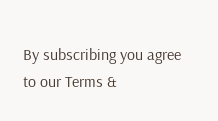By subscribing you agree to our Terms &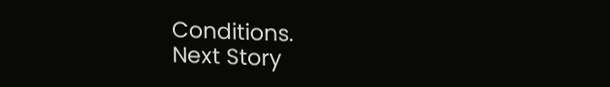Conditions.
Next Story